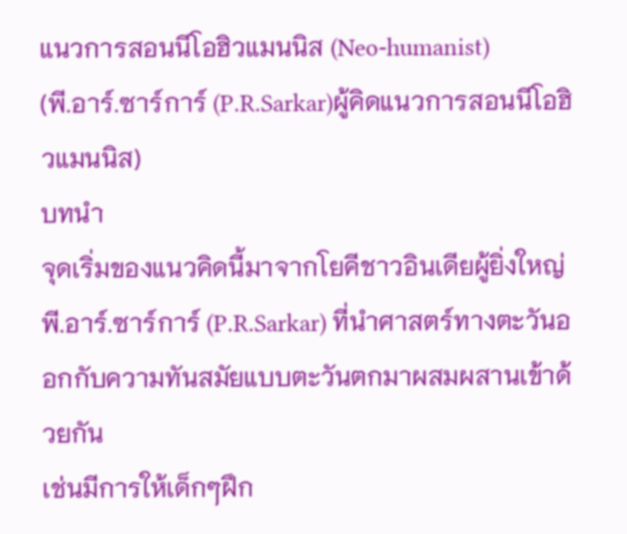แนวการสอนนีโอฮิวแมนนิส (Neo-humanist)
(พี.อาร์.ซาร์การ์ (P.R.Sarkar)ผู้คิดแนวการสอนนีโอฮิวแมนนิส)
บทนำ
จุดเริ่มของแนวคิดนี้มาจากโยคีชาวอินเดียผู้ยิ่งใหญ่
พี.อาร์.ซาร์การ์ (P.R.Sarkar) ที่นำศาสตร์ทางตะวันออกกับความทันสมัยแบบตะวันตกมาผสมผสานเข้าด้วยกัน
เช่นมีการให้เด็กๆฝึก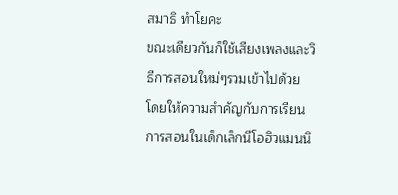สมาธิ ทำโยคะ
ขณะเดียวกันก็ใช้เสียงเพลงและวิธีการสอนใหม่ๆรวมเข้าไปด้วย
โดยให้ความสำคัญกับการเรียนการสอนในเด็กเล็กนีโอฮิวแมนนิ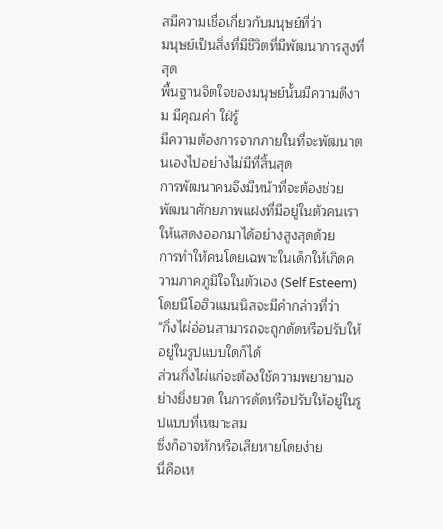สมีความเชื่อเกี่ยวกับมนุษย์ที่ว่า
มนุษย์เป็นสิ่งที่มีชีวิตที่มีพัฒนาการสูงที่สุด
พื้นฐานจิตใจของมนุษย์นั้นมีความดีงาม มีคุณค่า ใฝ่รู้
มีความต้องการจากภายในที่จะพัฒนาตนเองไปอย่างไม่มีที่สิ้นสุด
การพัฒนาคนจึงมีหน้าที่จะต้องช่วยพัฒนาศักยภาพแฝงที่มีอยู่ในตัวคนเราให้แสดงออกมาได้อย่างสูงสุดด้วย
การทำให้คนโดยเฉพาะในเด็กให้เกิดความภาคภูมิใจในตัวเอง (Self Esteem) โดยนีโอฮิวแมนนิสจะมีคำกล่าวที่ว่า
"กิ่งไผ่อ่อนสามารถจะถูกดัดหรือปรับให้อยู่ในรูปแบบใดก็ได้
ส่วนกิ่งไผ่แก่จะต้องใช้ความพยายามอย่างยิ่งยวด ในการดัดหรือปรับให้อยู่ในรูปแบบที่เหมาะสม
ซึ่งก็อาจหักหรือเสียหายโดยง่าย
นี่คือเห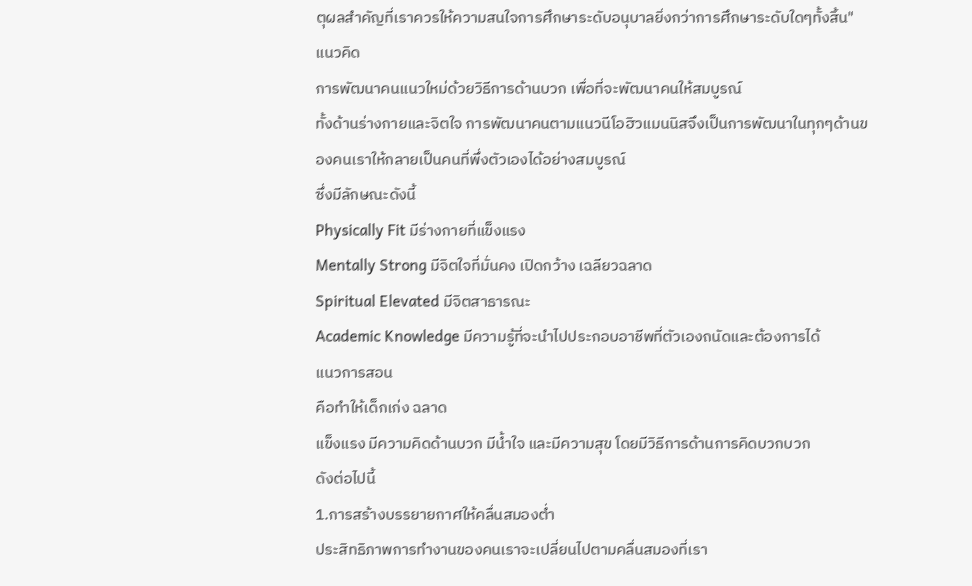ตุผลสำคัญที่เราควรให้ความสนใจการศึกษาระดับอนุบาลยิ่งกว่าการศึกษาระดับใดๆทั้งสิ้น"
แนวคิด
การพัฒนาคนแนวใหม่ด้วยวิธีการด้านบวก เพื่อที่จะพัฒนาคนให้สมบูรณ์
ทั้งด้านร่างกายและจิตใจ การพัฒนาคนตามแนวนีโอฮิวแมนนิสจึงเป็นการพัฒนาในทุกๆด้านของคนเราให้กลายเป็นคนที่พึ่งตัวเองได้อย่างสมบูรณ์
ซึ่งมีลักษณะดังนี้
Physically Fit มีร่างกายที่แข็งแรง
Mentally Strong มีจิตใจที่มั่นคง เปิดกว้าง เฉลียวฉลาด
Spiritual Elevated มีจิตสาธารณะ
Academic Knowledge มีความรู้ที่จะนำไปประกอบอาชีพที่ตัวเองถนัดและต้องการได้
แนวการสอน
คือทำให้เด็กเก่ง ฉลาด
แข็งแรง มีความคิดด้านบวก มีน้ำใจ และมีความสุข โดยมีวิธีการด้านการคิดบวกบวก
ดังต่อไปนี้
1.การสร้างบรรยายกาศให้คลื่นสมองต่ำ
ประสิทธิภาพการทำงานของคนเราจะเปลี่ยนไปตามคลื่นสมองที่เรา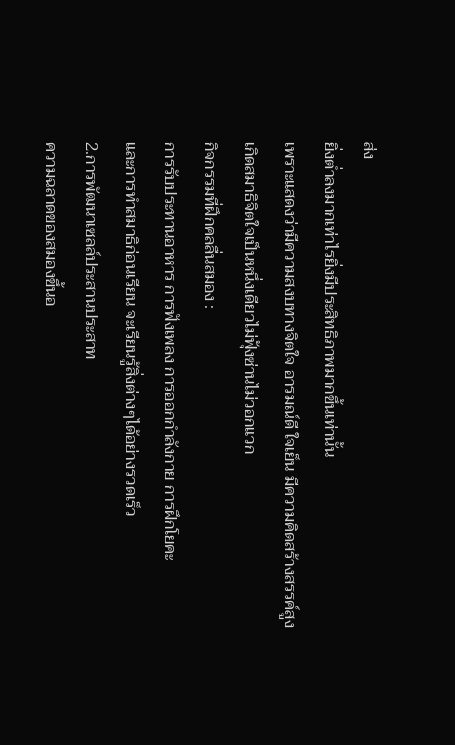ส่ง
ยิ่งต่ำลงมากเท่าไรยิ่งมีประสิทธิภาพมากขึ้นเท่านั้น
เพราะแสดงว่ามีความสงบทางจิตใจ อารมณ์ดี ใจเย็น มีความคิดสร้างสรรค์สูง
เกิดสมาธิจิตใจเป็นหนึ่งเดียวไม่ฟุ้งซ่านไม่วอกแวก
กิจกรรมที่ฝึกคลลื่นสมอง :
การรับประทานอาหาร การฟังเพลง การออกกำลังกาย การฝึกโยคะ
และการทำสมาธิก่อนเรียน จะเรียนรู้สิ่งต่างๆได้อย่างรวดเร็ว
2.การพัฒนาเซลล์ประสานประสาท
ความฉลาดของสมองขึ้นอ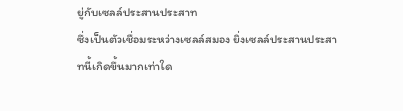ยู่กับเซลล์ประสานประสาท
ซึ่งเป็นตัวเชื่อมระหว่างเซลล์สมอง ยิ่งเซลล์ประสานประสาทนี้เกิดขึ้นมากเท่าใด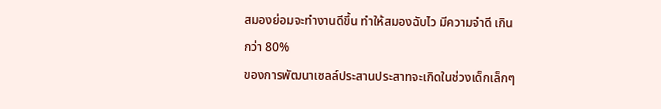สมองย่อมจะทำงานดีขึ้น ทำให้สมองฉับไว มีความจำดี เกินกว่า 80%
ของการพัฒนาเซลล์ประสานประสาทจะเกิดในช่วงเด็กเล็กๆ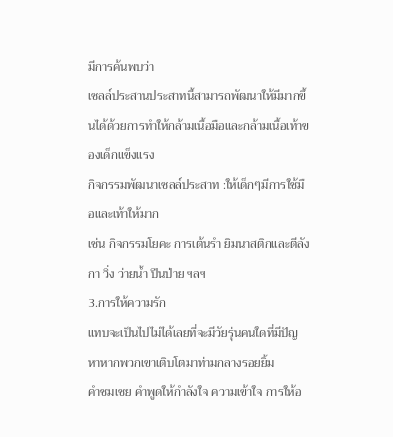มีการค้นพบว่า
เซลล์ประสานประสาทนี้สามารถพัฒนาให้มีมากขึ้นได้ด้วยการทำให้กล้ามเนื้อมือและกล้ามเนื้อเท้าของเด็กแข็งแรง
กิจกรรมพัฒนาเซลล์ประสาท :ให้เด็กๆมีการใช้มือและเท้าให้มาก
เช่น กิจกรรมโยคะ การเต้นรำ ยิมนาสติกและตีลังกา วิ่ง ว่ายน้ำ ปีนป่าย ฯลฯ
3.การให้ความรัก
แทบจะเป็นไปไม่ได้เลยที่จะมีวัยรุ่นคนใดที่มีปัญหาหากพวกเขาเติบโตมาท่ามกลางรอยยิ้ม
คำชมเชย คำพูดให้กำลังใจ ความเข้าใจ การให้อ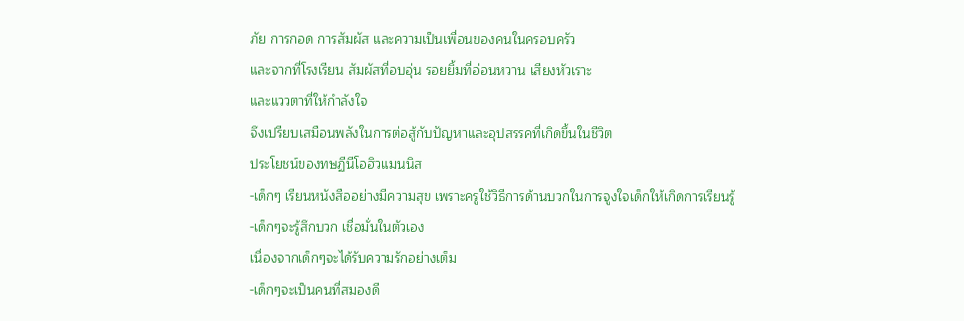ภัย การกอด การสัมผัส และความเป็นเพื่อนของคนในครอบครัว
และจากที่โรงเรียน สัมผัสที่อบอุ่น รอยยิ้มที่อ่อนหวาน เสียงหัวเราะ
และแววตาที่ให้กำลังใจ
จึงเปรียบเสมือนพลังในการต่อสู้กับปัญหาและอุปสรรคที่เกิดขึ้นในชีวิต
ประโยชน์ของทษฏีนีโอฮิวแมนนิส
-เด็กๆ เรียนหนังสืออย่างมีความสุข เพราะครูใช้วิธีการด้านบวกในการจูงใจเด็กให้เกิดการเรียนรู้
-เด็กๆจะรู้สึกบวก เชื่อมั่นในตัวเอง
เนื่องจากเด็กๆจะได้รับความรักอย่างเต็ม
-เด็กๆจะเป็นคนที่สมองดี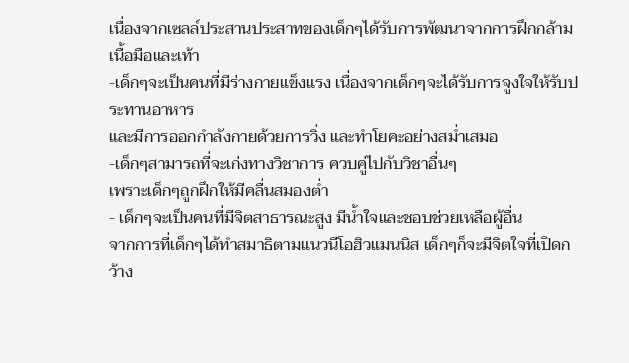เนื่องจากเซลล์ประสานประสาทของเด็กๆได้รับการพัฒนาจากการฝึกกล้ามเนื้อมือและเท้า
-เด็กๆจะเป็นคนที่มีร่างกายแข็งแรง เนื่องจากเด็กๆจะได้รับการจูงใจให้รับประทานอาหาร
และมีการออกกำลังกายด้วยการวิ่ง และทำโยคะอย่างสม่ำเสมอ
-เด็กๆสามารถที่จะเก่งทางวิชาการ ควบคู่ไปกับวิชาอื่นๆ
เพราะเด็กๆถูกฝึกให้มีคลื่นสมองต่ำ
- เด็กๆจะเป็นคนที่มีจิตสาธารณะสูง มีน้ำใจและชอบช่วยเหลือผู้อื่น
จากการที่เด็กๆได้ทำสมาธิตามแนวนีโอฮิวแมนนิส เด็กๆก็จะมีจิตใจที่เปิดกว้าง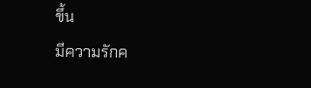ขึ้น
มีความรักค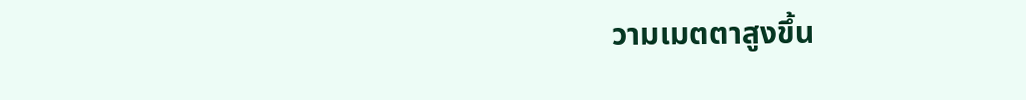วามเมตตาสูงขึ้น